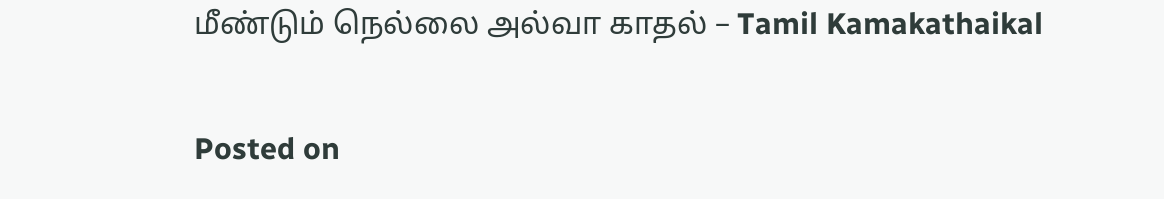மீண்டும் நெல்லை அல்வா காதல் – Tamil Kamakathaikal

Posted on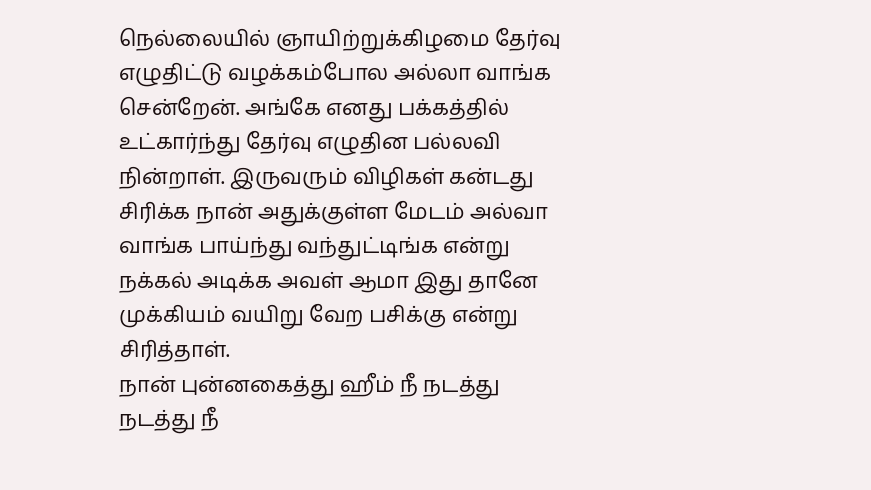நெல்லையில் ஞாயிற்றுக்கிழமை தேர்வு எழுதிட்டு வழக்கம்போல அல்லா வாங்க சென்றேன். அங்கே எனது பக்கத்தில் உட்கார்ந்து தேர்வு எழுதின பல்லவி நின்றாள். இருவரும் விழிகள் கன்டது சிரிக்க நான் அதுக்குள்ள மேடம் அல்வா வாங்க பாய்ந்து வந்துட்டிங்க என்று நக்கல் அடிக்க அவள் ஆமா இது தானே முக்கியம் வயிறு வேற பசிக்கு என்று சிரித்தாள்.
நான் புன்னகைத்து ஹீம் நீ நடத்து நடத்து நீ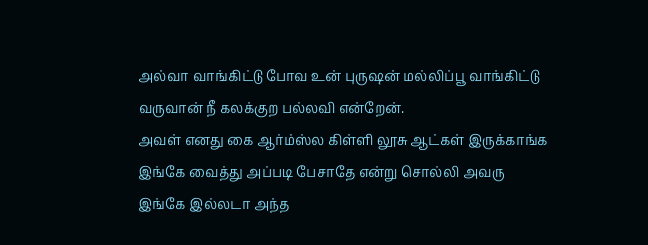அல்வா வாங்கிட்டு போவ உன் புருஷன் மல்லிப்பூ வாங்கிட்டு வருவான் நீ கலக்குற பல்லவி என்றேன்.
அவள் எனது கை ஆர்ம்ஸ்ல கிள்ளி லூசு ஆட்கள் இருக்காங்க இங்கே வைத்து அப்படி பேசாதே என்று சொல்லி அவரு இங்கே இல்லடா அந்த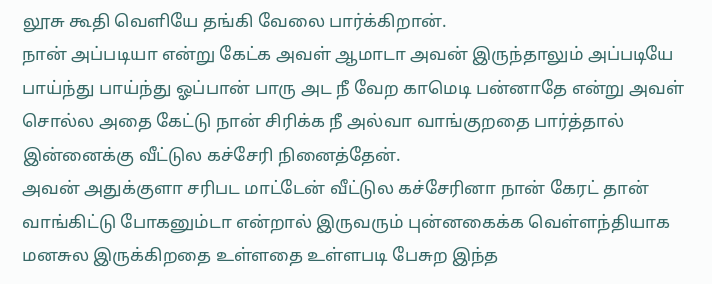லூசு கூதி வெளியே தங்கி வேலை பார்க்கிறான்.
நான் அப்படியா என்று கேட்க அவள் ஆமாடா அவன் இருந்தாலும் அப்படியே பாய்ந்து பாய்ந்து ஓப்பான் பாரு அட நீ வேற காமெடி பன்னாதே என்று அவள் சொல்ல அதை கேட்டு நான் சிரிக்க நீ அல்வா வாங்குறதை பார்த்தால் இன்னைக்கு வீட்டுல கச்சேரி நினைத்தேன்.
அவன் அதுக்குளா சரிபட மாட்டேன் வீட்டுல கச்சேரினா நான் கேரட் தான் வாங்கிட்டு போகனும்டா என்றால் இருவரும் புன்னகைக்க வெள்ளந்தியாக மனசுல இருக்கிறதை உள்ளதை உள்ளபடி பேசுற இந்த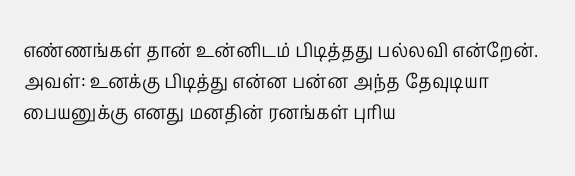எண்ணங்கள் தான் உன்னிடம் பிடித்தது பல்லவி என்றேன்.
அவள்: உனக்கு பிடித்து என்ன பன்ன அந்த தேவுடியா பையனுக்கு எனது மனதின் ரனங்கள் புரிய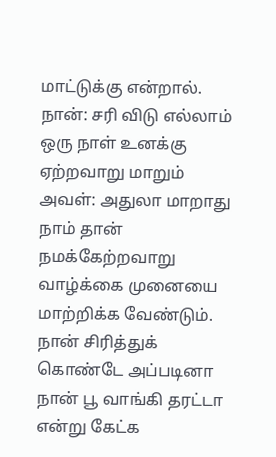மாட்டுக்கு என்றால்.
நான்: சரி விடு எல்லாம் ஒரு நாள் உனக்கு ஏற்றவாறு மாறும்
அவள்: அதுலா மாறாது நாம் தான் நமக்கேற்றவாறு வாழ்க்கை முனையை மாற்றிக்க வேண்டும்.
நான் சிரித்துக் கொண்டே அப்படினா நான் பூ வாங்கி தரட்டா என்று கேட்க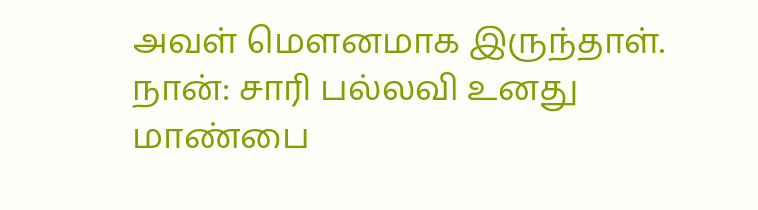அவள் மௌனமாக இருந்தாள்.
நான்: சாரி பல்லவி உனது மாண்பை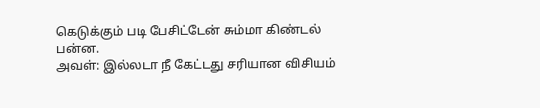கெடுக்கும் படி பேசிட்டேன் சும்மா கிண்டல் பன்ன.
அவள்: இல்லடா நீ கேட்டது சரியான விசியம்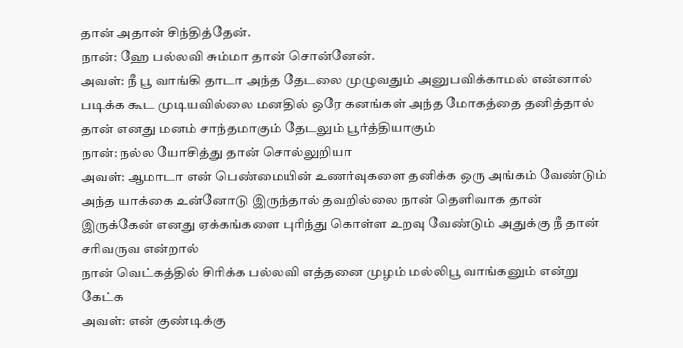தான் அதான் சிந்தித்தேன்.
நான்: ஹே பல்லவி சும்மா தான் சொன்னேன்.
அவள்: நீ பூ வாங்கி தாடா அந்த தேடலை முழுவதும் அனுபவிக்காமல் என்னால் படிக்க கூட முடியவில்லை மனதில் ஒரே கனங்கள் அந்த மோகத்தை தனித்தால் தான் எனது மனம் சாந்தமாகும் தேடலும் பூர்த்தியாகும்
நான்: நல்ல யோசித்து தான் சொல்லுறியா
அவள்: ஆமாடா என் பெண்மையின் உணர்வுகளை தனிக்க ஒரு அங்கம் வேண்டும் அந்த யாக்கை உன்னோடு இருந்தால் தவறில்லை நான் தெளிவாக தான் இருக்கேன் எனது ஏக்கங்களை புரிந்து கொள்ள உறவு வேண்டும் அதுக்கு நீ தான் சரிவருவ என்றால்
நான் வெட்கத்தில் சிரிக்க பல்லவி எத்தனை முழம் மல்லிபூ வாங்கனும் என்று கேட்க
அவள்: என் குண்டிக்கு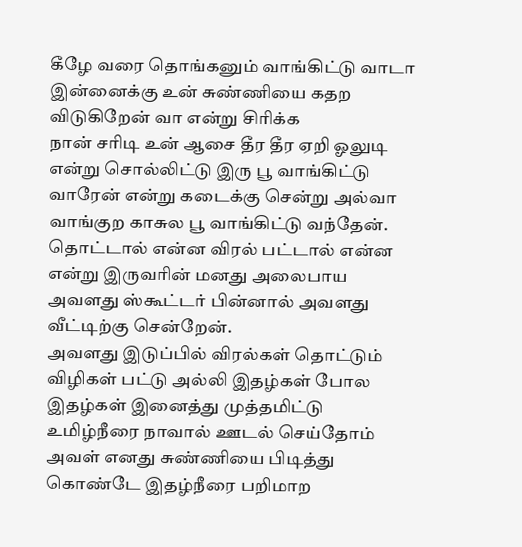கீழே வரை தொங்கனும் வாங்கிட்டு வாடா இன்னைக்கு உன் சுண்ணியை கதற விடுகிறேன் வா என்று சிரிக்க
நான் சரிடி உன் ஆசை தீர தீர ஏறி ஓலுடி என்று சொல்லிட்டு இரு பூ வாங்கிட்டு வாரேன் என்று கடைக்கு சென்று அல்வா வாங்குற காசுல பூ வாங்கிட்டு வந்தேன்.
தொட்டால் என்ன விரல் பட்டால் என்ன என்று இருவரின் மனது அலைபாய அவளது ஸ்கூட்டர் பின்னால் அவளது வீட்டிற்கு சென்றேன்.
அவளது இடுப்பில் விரல்கள் தொட்டும் விழிகள் பட்டு அல்லி இதழ்கள் போல இதழ்கள் இனைத்து முத்தமிட்டு உமிழ்நீரை நாவால் ஊடல் செய்தோம் அவள் எனது சுண்ணியை பிடித்து கொண்டே இதழ்நீரை பறிமாற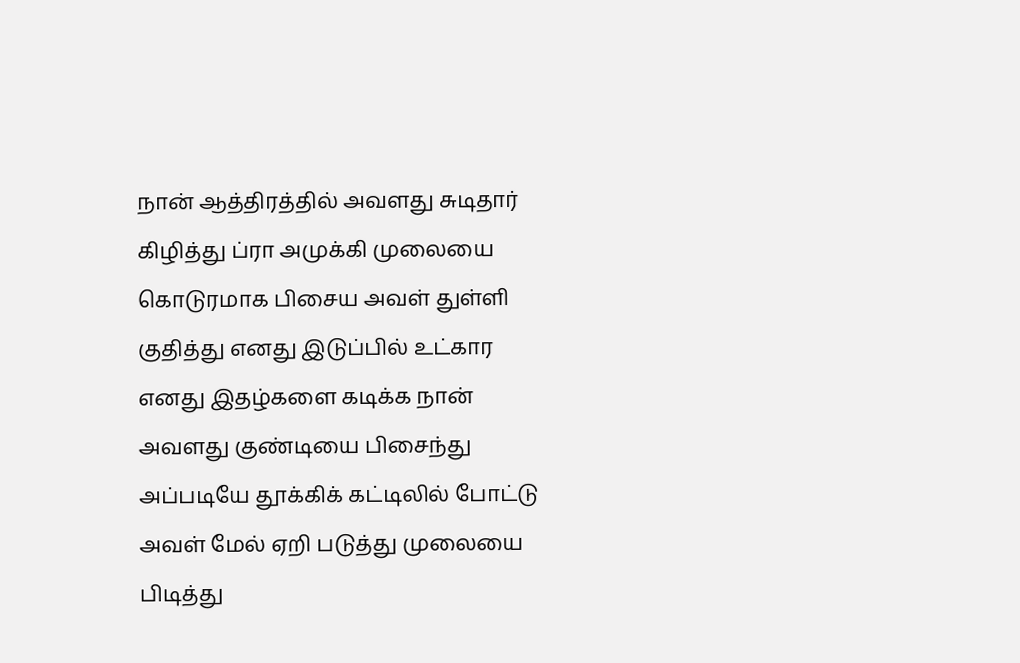நான் ஆத்திரத்தில் அவளது சுடிதார் கிழித்து ப்ரா அமுக்கி முலையை கொடுரமாக பிசைய அவள் துள்ளி குதித்து எனது இடுப்பில் உட்கார எனது இதழ்களை கடிக்க நான் அவளது குண்டியை பிசைந்து அப்படியே தூக்கிக் கட்டிலில் போட்டு அவள் மேல் ஏறி படுத்து முலையை பிடித்து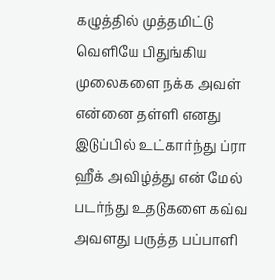கழுத்தில் முத்தமிட்டு வெளியே பிதுங்கிய முலைகளை நக்க அவள் என்னை தள்ளி எனது இடுப்பில் உட்கார்ந்து ப்ரா ஹீக் அவிழ்த்து என் மேல் படர்ந்து உதடுகளை கவ்வ அவளது பருத்த பப்பாளி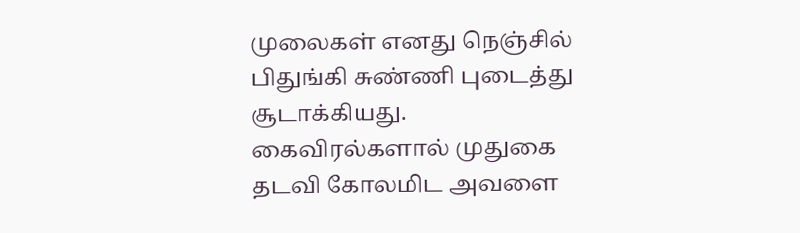முலைகள் எனது நெஞ்சில் பிதுங்கி சுண்ணி புடைத்து சூடாக்கியது. கைவிரல்களால் முதுகை தடவி கோலமிட அவளை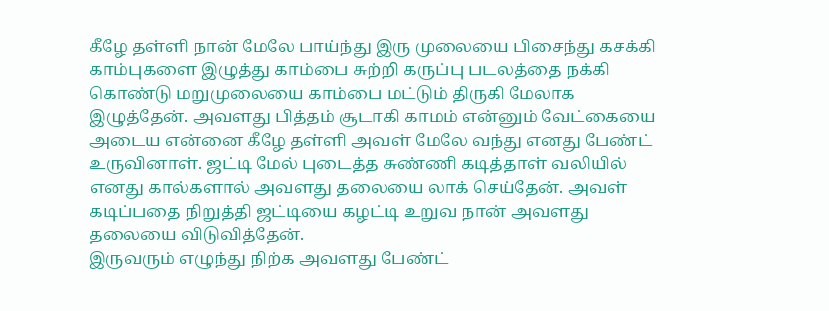கீழே தள்ளி நான் மேலே பாய்ந்து இரு முலையை பிசைந்து கசக்கி காம்புகளை இழுத்து காம்பை சுற்றி கருப்பு படலத்தை நக்கி கொண்டு மறுமுலையை காம்பை மட்டும் திருகி மேலாக இழுத்தேன். அவளது பித்தம் சூடாகி காமம் என்னும் வேட்கையை அடைய என்னை கீழே தள்ளி அவள் மேலே வந்து எனது பேண்ட் உருவினாள். ஜட்டி மேல் புடைத்த சுண்ணி கடித்தாள் வலியில் எனது கால்களால் அவளது தலையை லாக் செய்தேன். அவள் கடிப்பதை நிறுத்தி ஜட்டியை கழட்டி உறுவ நான் அவளது தலையை விடுவித்தேன்.
இருவரும் எழுந்து நிற்க அவளது பேண்ட்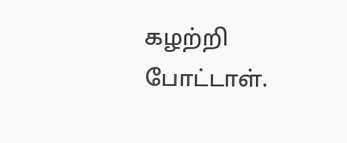கழற்றி போட்டாள்.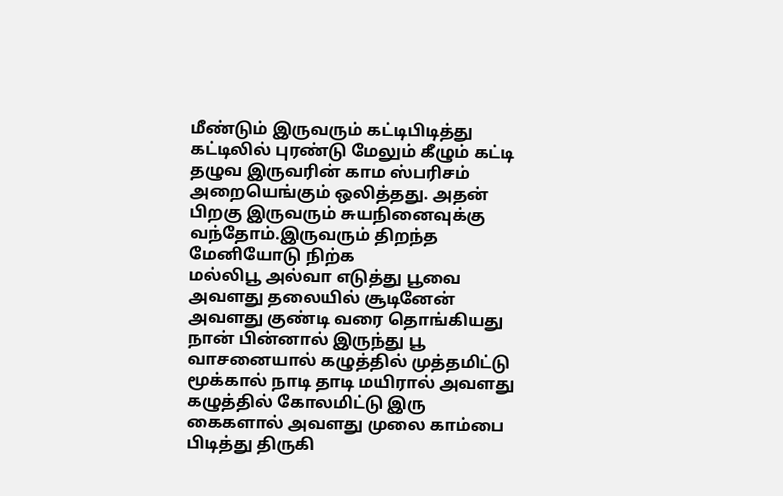மீண்டும் இருவரும் கட்டிபிடித்து கட்டிலில் புரண்டு மேலும் கீழும் கட்டி தழுவ இருவரின் காம ஸ்பரிசம் அறையெங்கும் ஒலித்தது. அதன் பிறகு இருவரும் சுயநினைவுக்கு வந்தோம்.இருவரும் திறந்த மேனியோடு நிற்க
மல்லிபூ அல்வா எடுத்து பூவை அவளது தலையில் சூடினேன் அவளது குண்டி வரை தொங்கியது நான் பின்னால் இருந்து பூ வாசனையால் கழுத்தில் முத்தமிட்டு மூக்கால் நாடி தாடி மயிரால் அவளது கழுத்தில் கோலமிட்டு இரு கைகளால் அவளது முலை காம்பை பிடித்து திருகி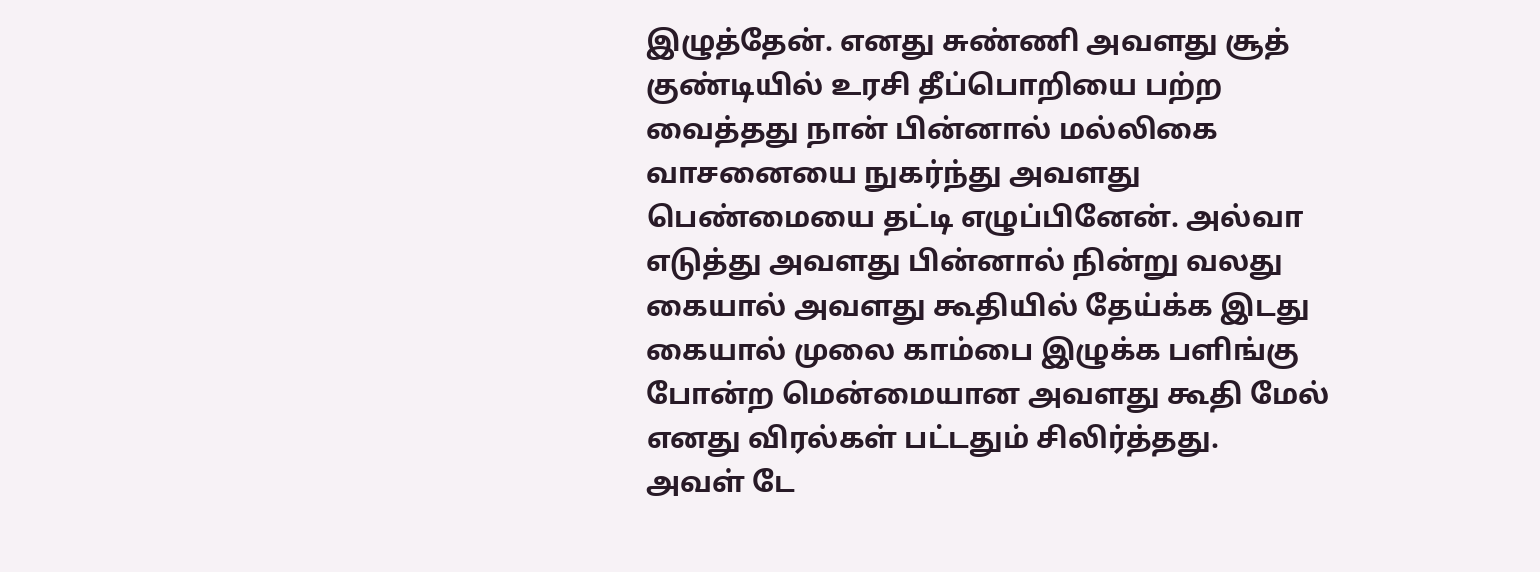இழுத்தேன். எனது சுண்ணி அவளது சூத் குண்டியில் உரசி தீப்பொறியை பற்ற வைத்தது நான் பின்னால் மல்லிகை வாசனையை நுகர்ந்து அவளது பெண்மையை தட்டி எழுப்பினேன். அல்வா எடுத்து அவளது பின்னால் நின்று வலது கையால் அவளது கூதியில் தேய்க்க இடது கையால் முலை காம்பை இழுக்க பளிங்கு போன்ற மென்மையான அவளது கூதி மேல் எனது விரல்கள் பட்டதும் சிலிர்த்தது.
அவள் டே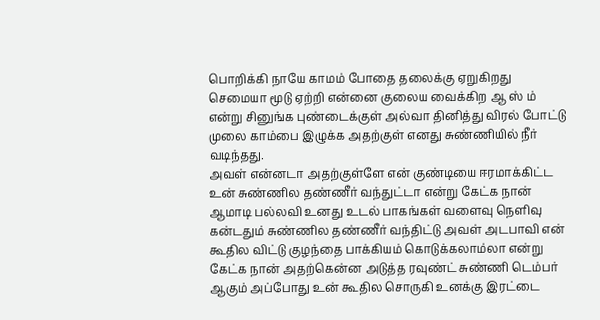பொறிக்கி நாயே காமம் போதை தலைக்கு ஏறுகிறது செமையா மூடு ஏற்றி என்னை குலைய வைக்கிற ஆ ஸ் ம் என்று சினுங்க புண்டைக்குள் அல்வா தினித்து விரல் போட்டு முலை காம்பை இழுக்க அதற்குள் எனது சுண்ணியில் நீர் வடிந்தது.
அவள் என்னடா அதற்குள்ளே என் குண்டியை ஈரமாக்கிட்ட உன் சுண்ணில தண்ணீர் வந்துட்டா என்று கேட்க நான் ஆமாடி பல்லவி உனது உடல் பாகங்கள் வளைவு நெளிவு கன்டதும் சுண்ணில தண்ணீர் வந்திட்டு அவள் அடபாவி என் கூதில விட்டு குழந்தை பாக்கியம் கொடுக்கலாம்லா என்று கேட்க நான் அதற்கென்ன அடுத்த ரவுண்ட் சுண்ணி டெம்பர் ஆகும் அப்போது உன் கூதில சொருகி உனக்கு இரட்டை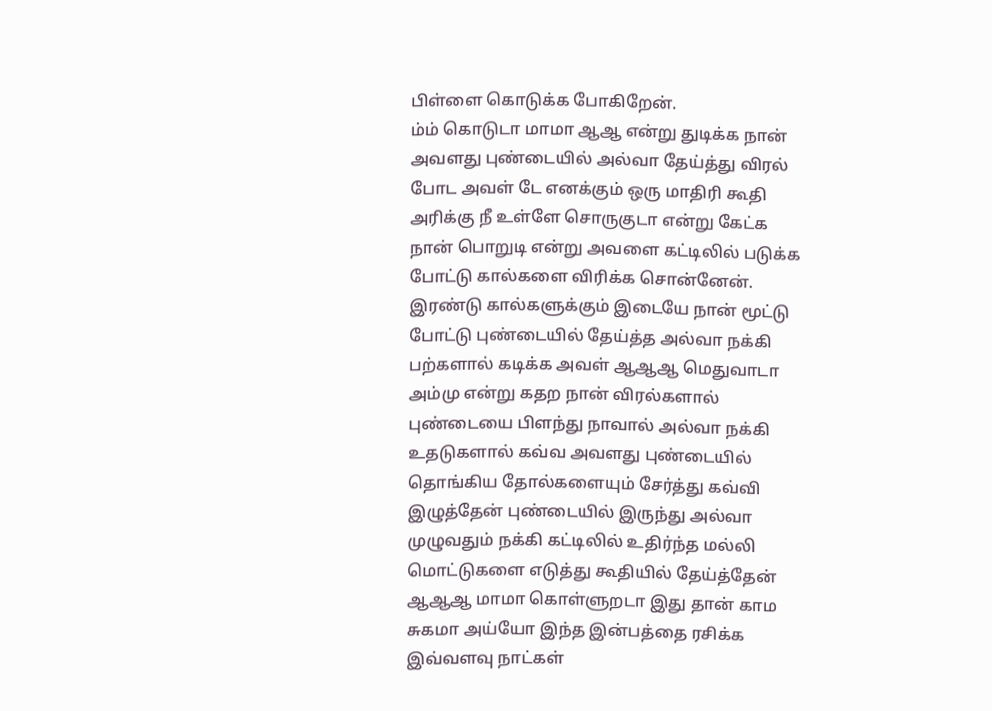பிள்ளை கொடுக்க போகிறேன்.
ம்ம் கொடுடா மாமா ஆஆ என்று துடிக்க நான் அவளது புண்டையில் அல்வா தேய்த்து விரல் போட அவள் டே எனக்கும் ஒரு மாதிரி கூதி அரிக்கு நீ உள்ளே சொருகுடா என்று கேட்க நான் பொறுடி என்று அவளை கட்டிலில் படுக்க போட்டு கால்களை விரிக்க சொன்னேன்.
இரண்டு கால்களுக்கும் இடையே நான் மூட்டு போட்டு புண்டையில் தேய்த்த அல்வா நக்கி பற்களால் கடிக்க அவள் ஆஆஆ மெதுவாடா அம்மு என்று கதற நான் விரல்களால் புண்டையை பிளந்து நாவால் அல்வா நக்கி உதடுகளால் கவ்வ அவளது புண்டையில் தொங்கிய தோல்களையும் சேர்த்து கவ்வி இழுத்தேன் புண்டையில் இருந்து அல்வா முழுவதும் நக்கி கட்டிலில் உதிர்ந்த மல்லி மொட்டுகளை எடுத்து கூதியில் தேய்த்தேன் ஆஆஆ மாமா கொள்ளுறடா இது தான் காம சுகமா அய்யோ இந்த இன்பத்தை ரசிக்க இவ்வளவு நாட்கள்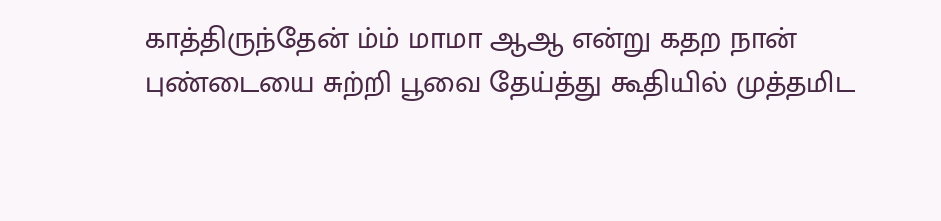காத்திருந்தேன் ம்ம் மாமா ஆஆ என்று கதற நான் புண்டையை சுற்றி பூவை தேய்த்து கூதியில் முத்தமிட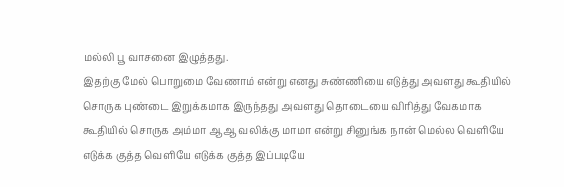மல்லி பூ வாசனை இழுத்தது.
இதற்கு மேல் பொறுமை வேணாம் என்று எனது சுண்ணியை எடுத்து அவளது கூதியில் சொருக புண்டை இறுக்கமாக இருந்தது அவளது தொடையை விரித்து வேகமாக கூதியில் சொருக அம்மா ஆஆ வலிக்கு மாமா என்று சினுங்க நான் மெல்ல வெளியே எடுக்க குத்த வெளியே எடுக்க குத்த இப்படியே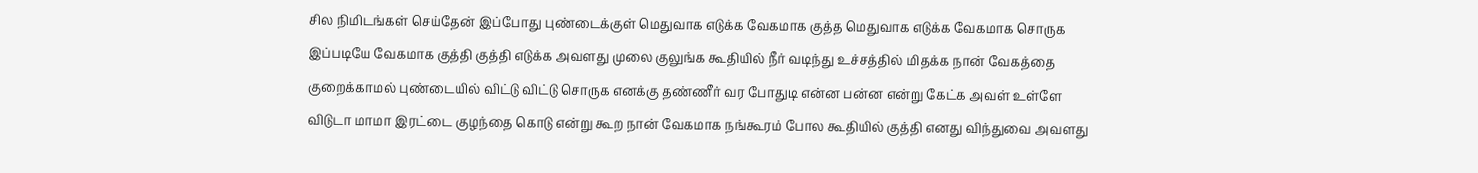சில நிமிடங்கள் செய்தேன் இப்போது புண்டைக்குள் மெதுவாக எடுக்க வேகமாக குத்த மெதுவாக எடுக்க வேகமாக சொருக இப்படியே வேகமாக குத்தி குத்தி எடுக்க அவளது முலை குலுங்க கூதியில் நீர் வடிந்து உச்சத்தில் மிதக்க நான் வேகத்தை குறைக்காமல் புண்டையில் விட்டு விட்டு சொருக எனக்கு தண்ணீர் வர போதுடி என்ன பன்ன என்று கேட்க அவள் உள்ளே விடுடா மாமா இரட்டை குழந்தை கொடு என்று கூற நான் வேகமாக நங்கூரம் போல கூதியில் குத்தி எனது விந்துவை அவளது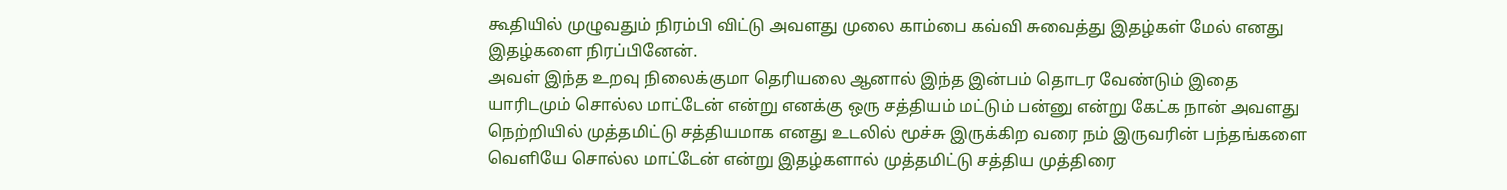கூதியில் முழுவதும் நிரம்பி விட்டு அவளது முலை காம்பை கவ்வி சுவைத்து இதழ்கள் மேல் எனது இதழ்களை நிரப்பினேன்.
அவள் இந்த உறவு நிலைக்குமா தெரியலை ஆனால் இந்த இன்பம் தொடர வேண்டும் இதை யாரிடமும் சொல்ல மாட்டேன் என்று எனக்கு ஒரு சத்தியம் மட்டும் பன்னு என்று கேட்க நான் அவளது நெற்றியில் முத்தமிட்டு சத்தியமாக எனது உடலில் மூச்சு இருக்கிற வரை நம் இருவரின் பந்தங்களை வெளியே சொல்ல மாட்டேன் என்று இதழ்களால் முத்தமிட்டு சத்திய முத்திரை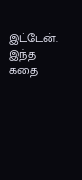இட்டேன்.
இந்த கதை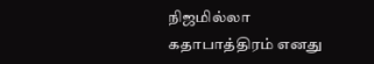நிஜமில்லா கதாபாத்திரம் எனது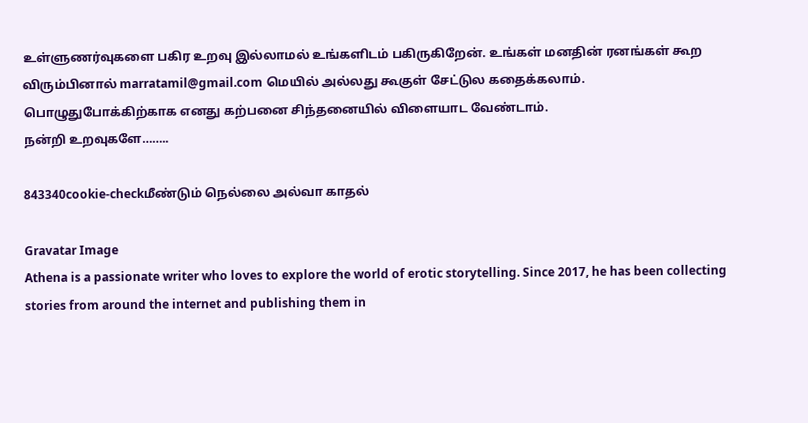உள்ளுணர்வுகளை பகிர உறவு இல்லாமல் உங்களிடம் பகிருகிறேன். உங்கள் மனதின் ரனங்கள் கூற விரும்பினால் marratamil@gmail.com மெயில் அல்லது கூகுள் சேட்டுல கதைக்கலாம்.
பொழுதுபோக்கிற்காக எனது கற்பனை சிந்தனையில் விளையாட வேண்டாம்.
நன்றி உறவுகளே……..

843340cookie-checkமீண்டும் நெல்லை அல்வா காதல்

Gravatar Image
Athena is a passionate writer who loves to explore the world of erotic storytelling. Since 2017, he has been collecting stories from around the internet and publishing them in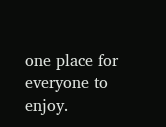one place for everyone to enjoy.